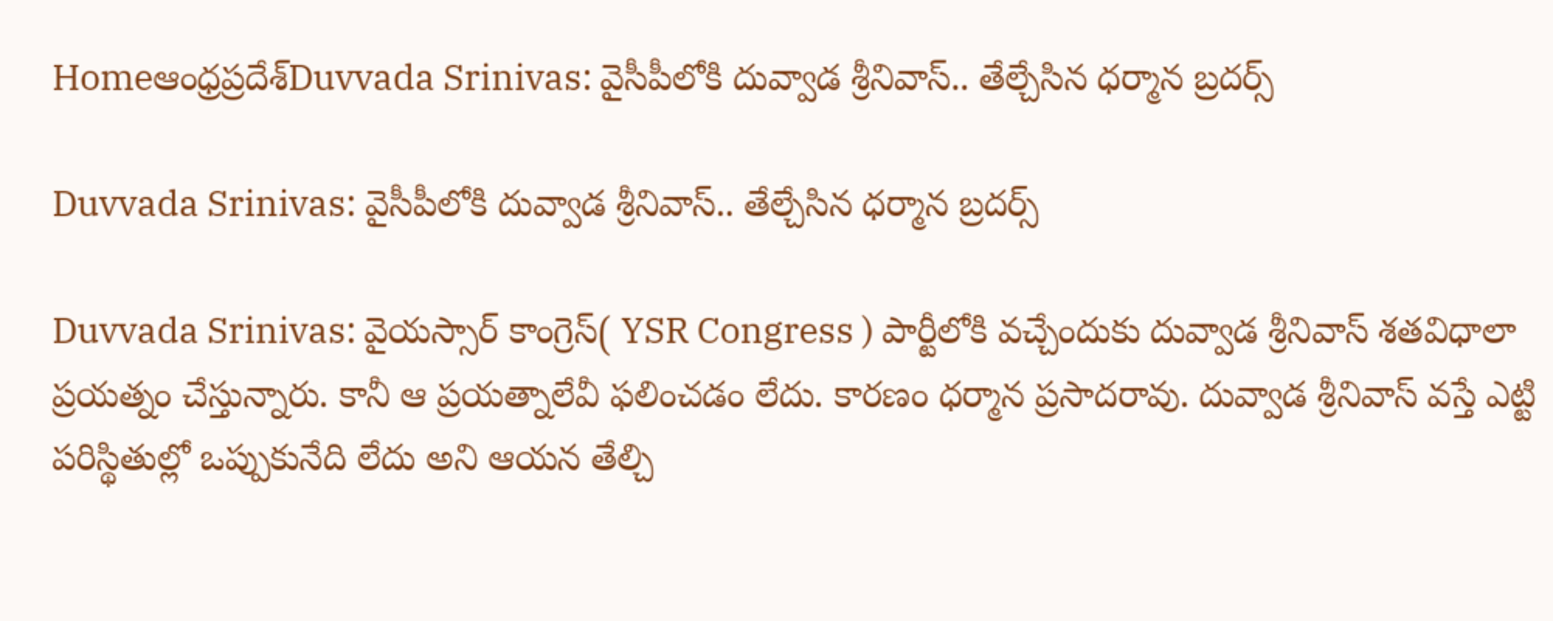Homeఆంధ్రప్రదేశ్‌Duvvada Srinivas: వైసీపీలోకి దువ్వాడ శ్రీనివాస్.. తేల్చేసిన ధర్మాన బ్రదర్స్

Duvvada Srinivas: వైసీపీలోకి దువ్వాడ శ్రీనివాస్.. తేల్చేసిన ధర్మాన బ్రదర్స్

Duvvada Srinivas: వైయస్సార్ కాంగ్రెస్( YSR Congress ) పార్టీలోకి వచ్చేందుకు దువ్వాడ శ్రీనివాస్ శతవిధాలా ప్రయత్నం చేస్తున్నారు. కానీ ఆ ప్రయత్నాలేవీ ఫలించడం లేదు. కారణం ధర్మాన ప్రసాదరావు. దువ్వాడ శ్రీనివాస్ వస్తే ఎట్టి పరిస్థితుల్లో ఒప్పుకునేది లేదు అని ఆయన తేల్చి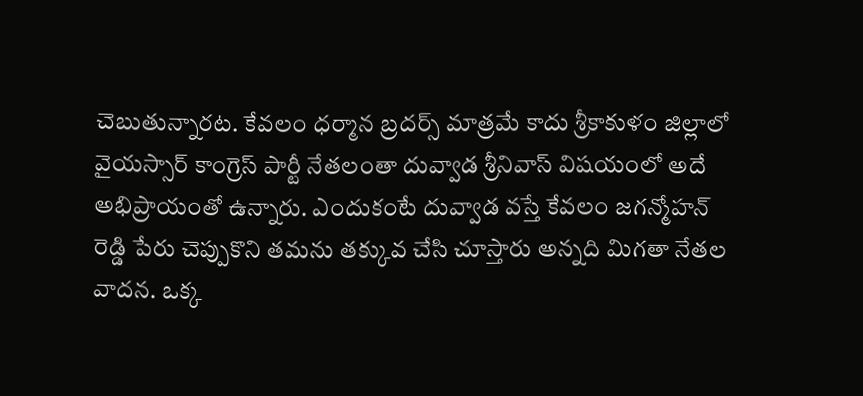చెబుతున్నారట. కేవలం ధర్మాన బ్రదర్స్ మాత్రమే కాదు శ్రీకాకుళం జిల్లాలో వైయస్సార్ కాంగ్రెస్ పార్టీ నేతలంతా దువ్వాడ శ్రీనివాస్ విషయంలో అదే అభిప్రాయంతో ఉన్నారు. ఎందుకంటే దువ్వాడ వస్తే కేవలం జగన్మోహన్ రెడ్డి పేరు చెప్పుకొని తమను తక్కువ చేసి చూస్తారు అన్నది మిగతా నేతల వాదన. ఒక్క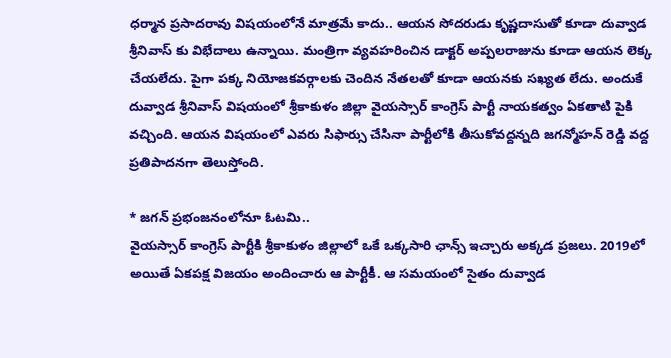ధర్మాన ప్రసాదరావు విషయంలోనే మాత్రమే కాదు.. ఆయన సోదరుడు కృష్ణదాసుతో కూడా దువ్వాడ శ్రీనివాస్ కు విభేదాలు ఉన్నాయి. మంత్రిగా వ్యవహరించిన డాక్టర్ అప్పలరాజును కూడా ఆయన లెక్క చేయలేదు. పైగా పక్క నియోజకవర్గాలకు చెందిన నేతలతో కూడా ఆయనకు సఖ్యత లేదు. అందుకే దువ్వాడ శ్రీనివాస్ విషయంలో శ్రీకాకుళం జిల్లా వైయస్సార్ కాంగ్రెస్ పార్టీ నాయకత్వం ఏకతాటి పైకి వచ్చింది. ఆయన విషయంలో ఎవరు సిఫార్సు చేసినా పార్టీలోకి తీసుకోవద్దన్నది జగన్మోహన్ రెడ్డి వద్ద ప్రతిపాదనగా తెలుస్తోంది.

* జగన్ ప్రభంజనంలోనూ ఓటమి..
వైయస్సార్ కాంగ్రెస్ పార్టీకి శ్రీకాకుళం జిల్లాలో ఒకే ఒక్కసారి ఛాన్స్ ఇచ్చారు అక్కడ ప్రజలు. 2019లో అయితే ఏకపక్ష విజయం అందించారు ఆ పార్టీకీ. ఆ సమయంలో సైతం దువ్వాడ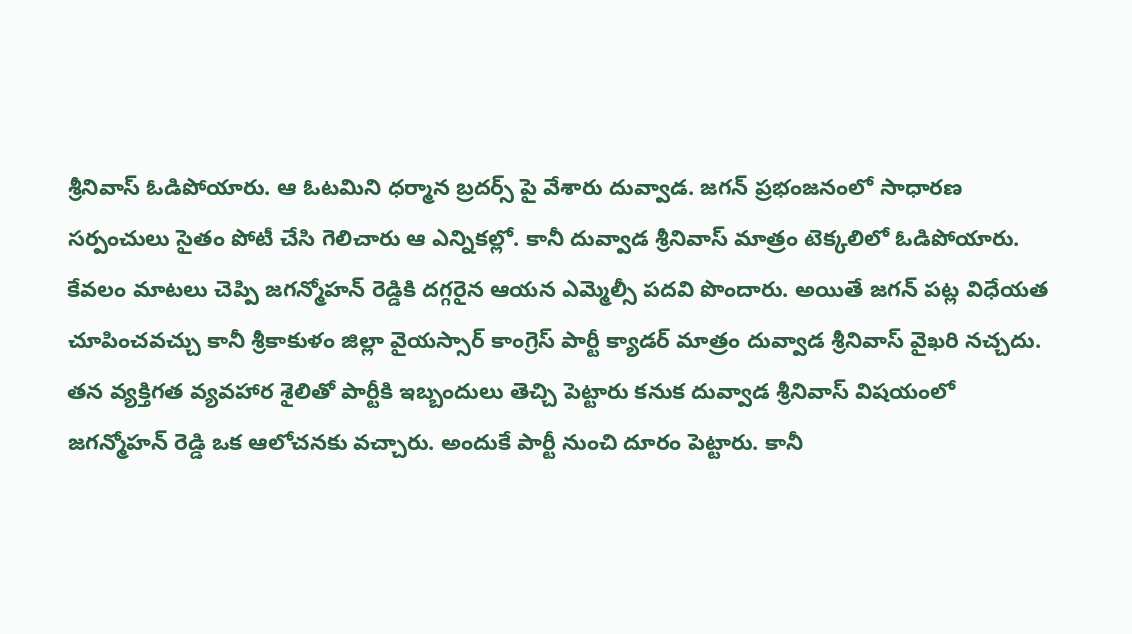శ్రీనివాస్ ఓడిపోయారు. ఆ ఓటమిని ధర్మాన బ్రదర్స్ పై వేశారు దువ్వాడ. జగన్ ప్రభంజనంలో సాధారణ సర్పంచులు సైతం పోటీ చేసి గెలిచారు ఆ ఎన్నికల్లో. కానీ దువ్వాడ శ్రీనివాస్ మాత్రం టెక్కలిలో ఓడిపోయారు. కేవలం మాటలు చెప్పి జగన్మోహన్ రెడ్డికి దగ్గరైన ఆయన ఎమ్మెల్సీ పదవి పొందారు. అయితే జగన్ పట్ల విధేయత చూపించవచ్చు కానీ శ్రీకాకుళం జిల్లా వైయస్సార్ కాంగ్రెస్ పార్టీ క్యాడర్ మాత్రం దువ్వాడ శ్రీనివాస్ వైఖరి నచ్చదు. తన వ్యక్తిగత వ్యవహార శైలితో పార్టీకి ఇబ్బందులు తెచ్చి పెట్టారు కనుక దువ్వాడ శ్రీనివాస్ విషయంలో జగన్మోహన్ రెడ్డి ఒక ఆలోచనకు వచ్చారు. అందుకే పార్టీ నుంచి దూరం పెట్టారు. కానీ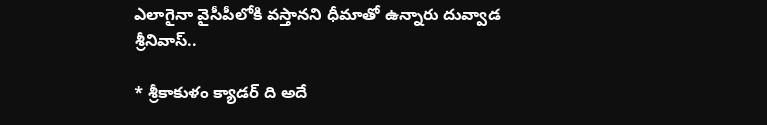ఎలాగైనా వైసీపీలోకి వస్తానని ధీమాతో ఉన్నారు దువ్వాడ శ్రీనివాస్..

* శ్రీకాకుళం క్యాడర్ ది అదే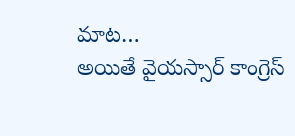మాట…
అయితే వైయస్సార్ కాంగ్రెస్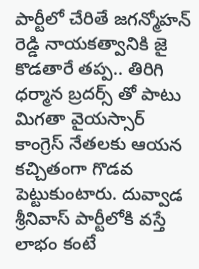పార్టీలో చేరితే జగన్మోహన్ రెడ్డి నాయకత్వానికి జై కొడతారే తప్ప.. తిరిగి ధర్మాన బ్రదర్స్ తో పాటు మిగతా వైయస్సార్ కాంగ్రెస్ నేతలకు ఆయన కచ్చితంగా గొడవ పెట్టుకుంటారు. దువ్వాడ శ్రీనివాస్ పార్టీలోకి వస్తే లాభం కంటే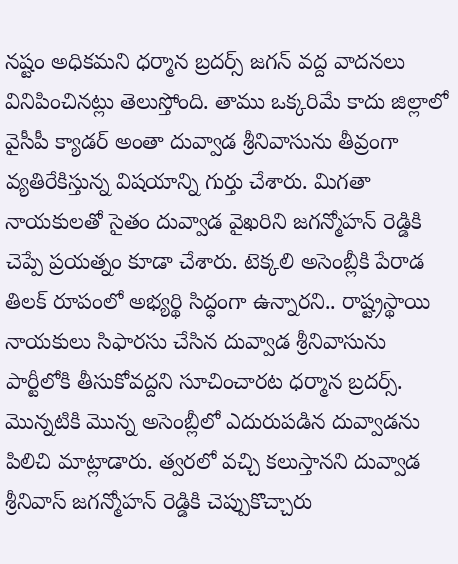నష్టం అధికమని ధర్మాన బ్రదర్స్ జగన్ వద్ద వాదనలు వినిపించినట్లు తెలుస్తోంది. తాము ఒక్కరిమే కాదు జిల్లాలో వైసీపీ క్యాడర్ అంతా దువ్వాడ శ్రీనివాసును తీవ్రంగా వ్యతిరేకిస్తున్న విషయాన్ని గుర్తు చేశారు. మిగతా నాయకులతో సైతం దువ్వాడ వైఖరిని జగన్మోహన్ రెడ్డికి చెప్పే ప్రయత్నం కూడా చేశారు. టెక్కలి అసెంబ్లీకి పేరాడ తిలక్ రూపంలో అభ్యర్థి సిద్ధంగా ఉన్నారని.. రాష్ట్రస్థాయి నాయకులు సిఫారసు చేసిన దువ్వాడ శ్రీనివాసును పార్టీలోకి తీసుకోవద్దని సూచించారట ధర్మాన బ్రదర్స్. మొన్నటికి మొన్న అసెంబ్లీలో ఎదురుపడిన దువ్వాడను పిలిచి మాట్లాడారు. త్వరలో వచ్చి కలుస్తానని దువ్వాడ శ్రీనివాస్ జగన్మోహన్ రెడ్డికి చెప్పుకొచ్చారు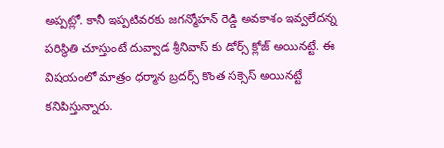అప్పట్లో. కానీ ఇప్పటివరకు జగన్మోహన్ రెడ్డి అవకాశం ఇవ్వలేదన్న పరిస్థితి చూస్తుంటే దువ్వాడ శ్రీనివాస్ కు డోర్స్ క్లోజ్ అయినట్టే. ఈ విషయంలో మాత్రం ధర్మాన బ్రదర్స్ కొంత సక్సెస్ అయినట్టే కనిపిస్తున్నారు.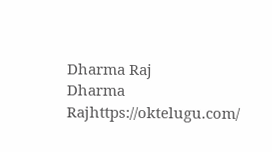Dharma Raj
Dharma Rajhttps://oktelugu.com/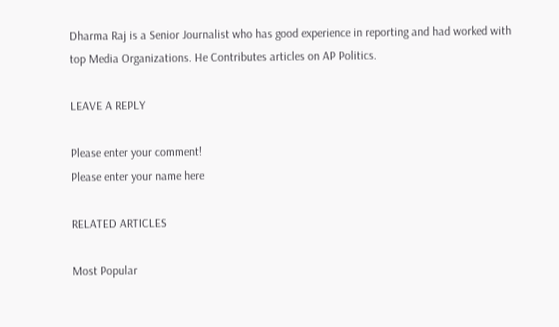Dharma Raj is a Senior Journalist who has good experience in reporting and had worked with top Media Organizations. He Contributes articles on AP Politics.

LEAVE A REPLY

Please enter your comment!
Please enter your name here

RELATED ARTICLES

Most Popular